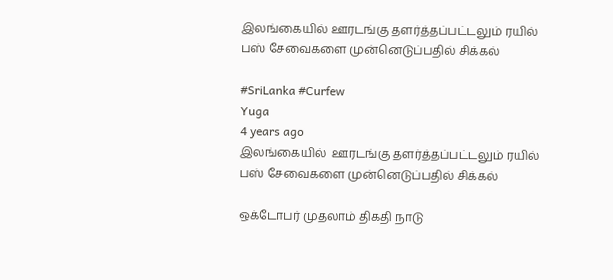இலங்கையில் ஊரடங்கு தளர்த்தப்பட்டலும் ரயில் பஸ் சேவைகளை முன்னெடுப்பதில் சிக்கல்

#SriLanka #Curfew
Yuga
4 years ago
இலங்கையில்  ஊரடங்கு தளர்த்தப்பட்டலும் ரயில் பஸ் சேவைகளை முன்னெடுப்பதில் சிக்கல்

ஒக்டோபர் முதலாம் திகதி நாடு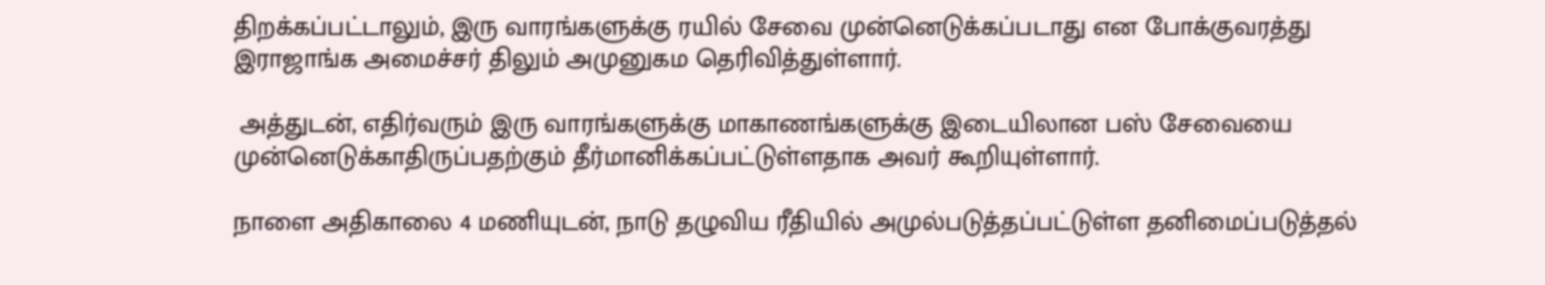திறக்கப்பட்டாலும், இரு வாரங்களுக்கு ரயில் சேவை முன்னெடுக்கப்படாது என போக்குவரத்து இராஜாங்க அமைச்சர் திலும் அமுனுகம தெரிவித்துள்ளார்.

 அத்துடன், எதிர்வரும் இரு வாரங்களுக்கு மாகாணங்களுக்கு இடையிலான பஸ் சேவையை முன்னெடுக்காதிருப்பதற்கும் தீர்மானிக்கப்பட்டுள்ளதாக அவர் கூறியுள்ளார்.

நாளை அதிகாலை 4 மணியுடன், நாடு தழுவிய ரீதியில் அமுல்படுத்தப்பட்டுள்ள தனிமைப்படுத்தல்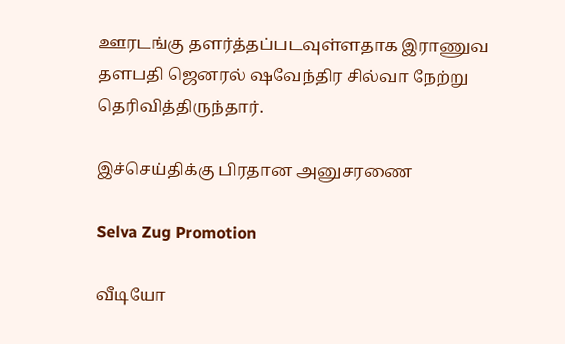ஊரடங்கு தளர்த்தப்படவுள்ளதாக இராணுவ தளபதி ஜெனரல் ஷவேந்திர சில்வா நேற்று தெரிவித்திருந்தார்.

இச்செய்திக்கு பிரதான அனுசரணை

Selva Zug Promotion

வீடியோ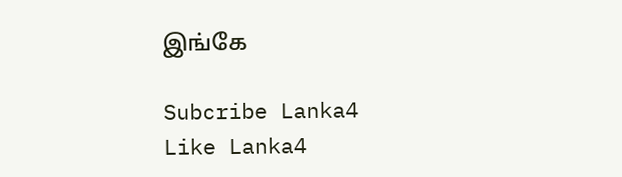இங்கே

Subcribe Lanka4
Like Lanka4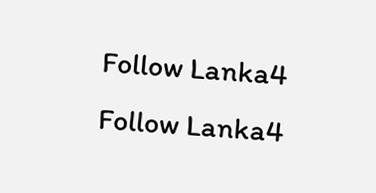Follow Lanka4
Follow Lanka4